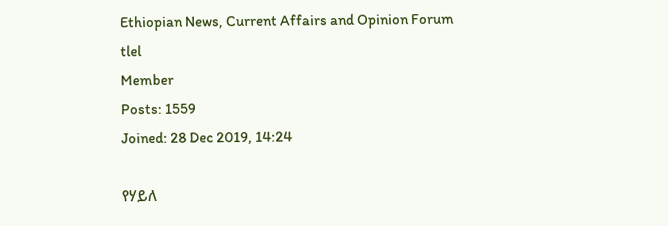Ethiopian News, Current Affairs and Opinion Forum
tlel
Member
Posts: 1559
Joined: 28 Dec 2019, 14:24

የሃይለ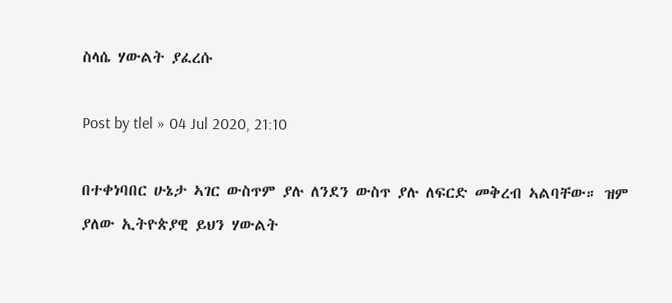ስላሴ ሃውልት ያፈረሱ

Post by tlel » 04 Jul 2020, 21:10

በተቀነባበር ሁኔታ ኣገር ውስጥም ያሉ ለንደን ውስጥ ያሉ ለፍርድ መቅረብ ኣልባቸው። ዝም ያለው ኢትዮጵያዊ ይህን ሃውልት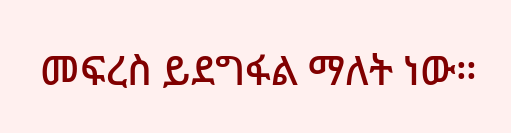መፍረስ ይደግፋል ማለት ነው።